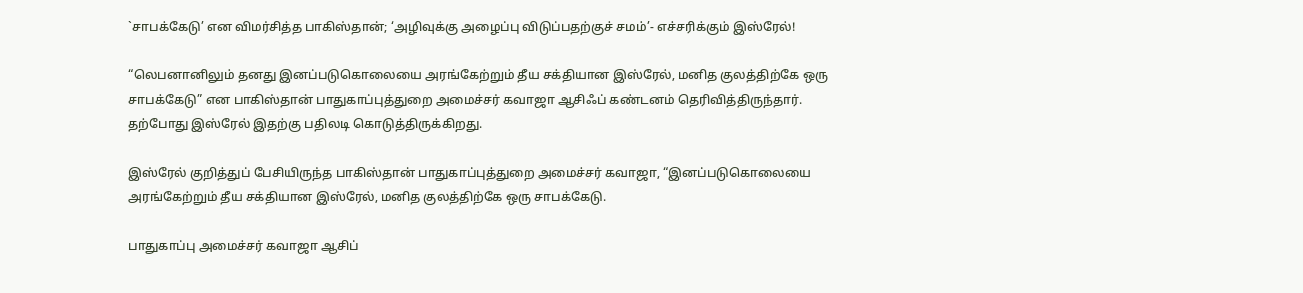`சாபக்கேடு’ என விமர்சித்த பாகிஸ்தான்; ‘அழிவுக்கு அழைப்பு விடுப்பதற்குச் சமம்’- எச்சரிக்கும் இஸ்ரேல்!

“லெபனானிலும் தனது இனப்படுகொலையை அரங்கேற்றும் தீய சக்தியான இஸ்ரேல், மனித குலத்திற்கே ஒரு சாபக்கேடு” என பாகிஸ்தான் பாதுகாப்புத்துறை அமைச்சர் கவாஜா ஆசிஃப் கண்டனம் தெரிவித்திருந்தார். தற்போது இஸ்ரேல் இதற்கு பதிலடி கொடுத்திருக்கிறது.

இஸ்ரேல் குறித்துப் பேசியிருந்த பாகிஸ்தான் பாதுகாப்புத்துறை அமைச்சர் கவாஜா, “இனப்படுகொலையை அரங்கேற்றும் தீய சக்தியான இஸ்ரேல், மனித குலத்திற்கே ஒரு சாபக்கேடு.

பாதுகாப்பு அமைச்சர் கவாஜா ஆசிப்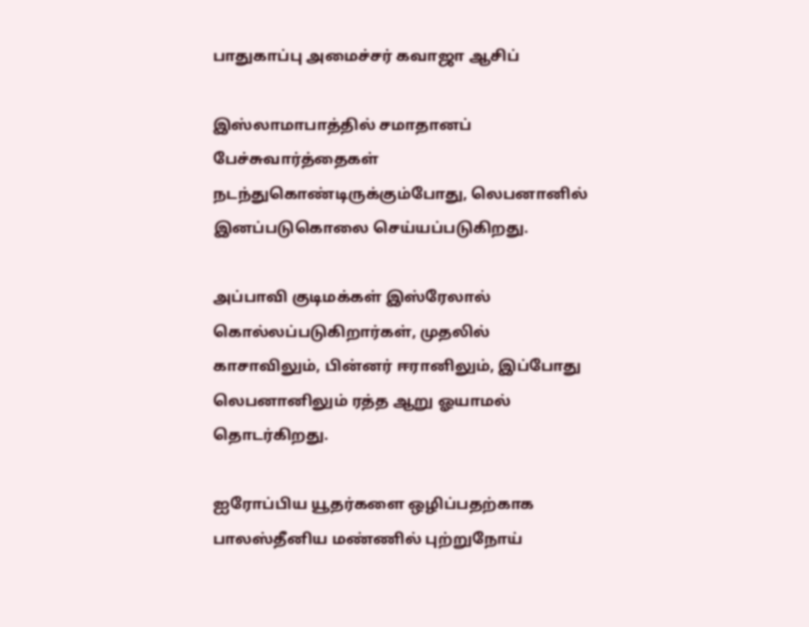பாதுகாப்பு அமைச்சர் கவாஜா ஆசிப்

இஸ்லாமாபாத்தில் சமாதானப் பேச்சுவார்த்தைகள் நடந்துகொண்டிருக்கும்போது, லெபனானில் இனப்படுகொலை செய்யப்படுகிறது.

அப்பாவி குடிமக்கள் இஸ்ரேலால் கொல்லப்படுகிறார்கள், முதலில் காசாவிலும், பின்னர் ஈரானிலும், இப்போது லெபனானிலும் ரத்த ஆறு ஓயாமல் தொடர்கிறது.

ஐரோப்பிய யூதர்களை ஒழிப்பதற்காக பாலஸ்தீனிய மண்ணில் புற்றுநோய்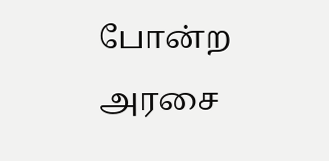போன்ற அரசை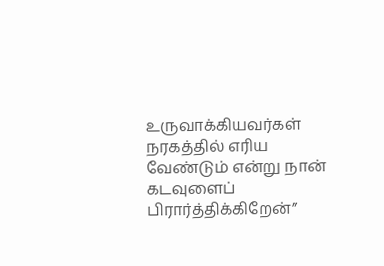உருவாக்கியவர்கள் நரகத்தில் எரிய வேண்டும் என்று நான் கடவுளைப் பிரார்த்திக்கிறேன்”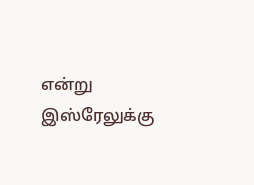என்று இஸ்ரேலுக்கு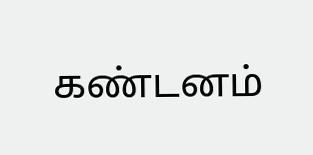கண்டனம்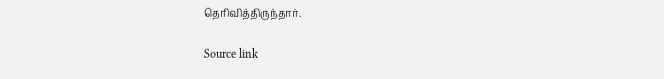தெரிவித்திருந்தார்.

Source link